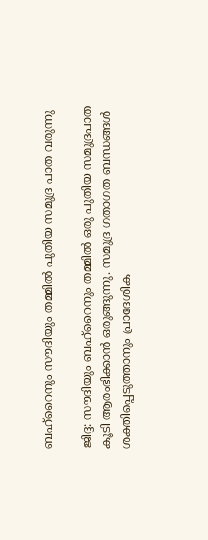ബഹ്‌റൈനും സൗദിയും തമ്മിൽ പുതിയ സമുദ്ര പാത വരുന്നു

ജിദ്ദ: സൗദിയും ബഹ്‌റൈനും തമ്മിൽ ഒരു പുതിയ സമുദ്രപാത കൂടി ആരംഭിക്കാൻ ഒരുങ്ങുന്നു. സമുദ്ര ഗതാഗത ബന്ധങ്ങൾ ശക്തിപ്പെടുത്താനും പ്രാദേശിക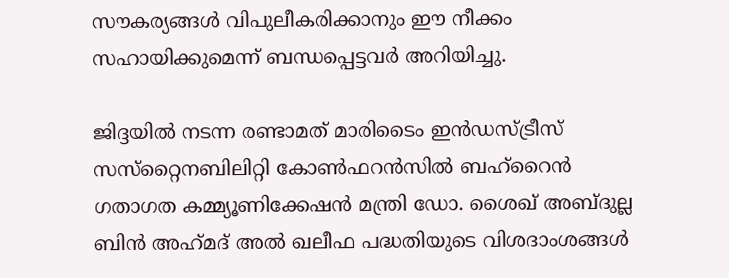സൗകര്യങ്ങൾ വിപുലീകരിക്കാനും ഈ നീക്കം സഹായിക്കുമെന്ന് ബന്ധപ്പെട്ടവർ അറിയിച്ചു.

ജിദ്ദയിൽ നടന്ന രണ്ടാമത് മാരിടൈം ഇൻഡസ്ട്രീസ് സസ്‌റ്റൈനബിലിറ്റി കോൺഫറൻസിൽ ബഹ്‌റൈൻ ഗതാഗത കമ്മ്യൂണിക്കേഷൻ മന്ത്രി ഡോ. ശൈഖ് അബ്‌ദുല്ല ബിൻ അഹ്‌മദ്‌ അൽ ഖലീഫ പദ്ധതിയുടെ വിശദാംശങ്ങൾ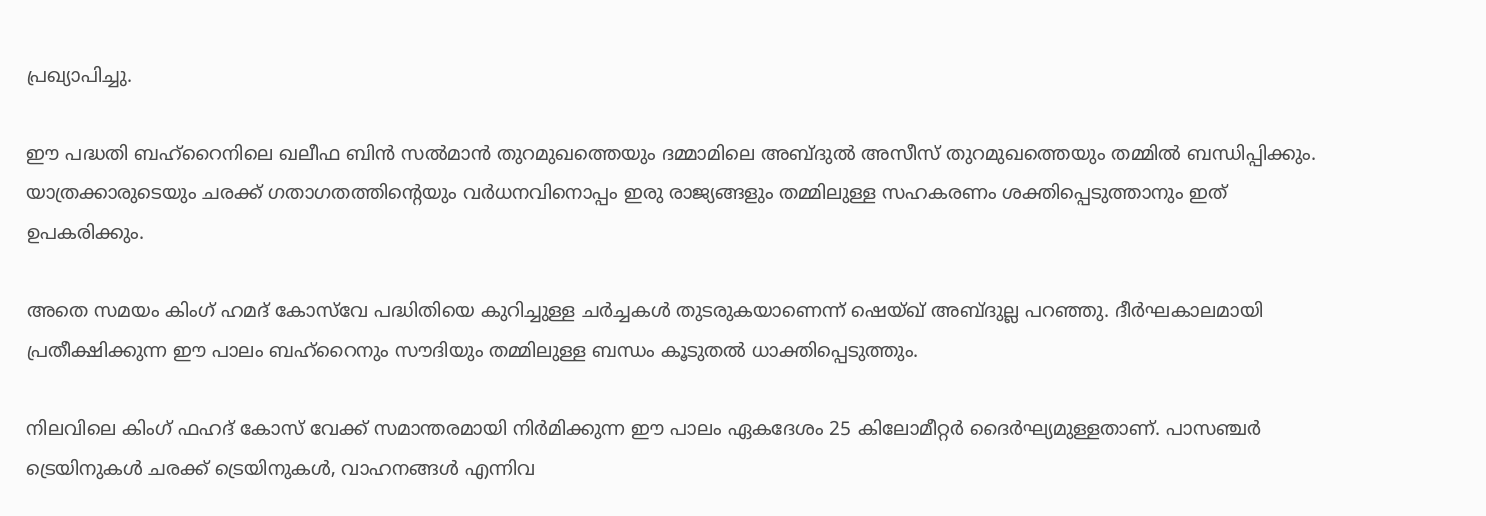പ്രഖ്യാപിച്ചു.

ഈ പദ്ധതി ബഹ്‌റൈനിലെ ഖലീഫ ബിൻ സൽമാൻ തുറമുഖത്തെയും ദമ്മാമിലെ അബ്ദുൽ അസീസ് തുറമുഖത്തെയും തമ്മിൽ ബന്ധിപ്പിക്കും. യാത്രക്കാരുടെയും ചരക്ക് ഗതാഗതത്തിന്റെയും വർധനവിനൊപ്പം ഇരു രാജ്യങ്ങളും തമ്മിലുള്ള സഹകരണം ശക്തിപ്പെടുത്താനും ഇത് ഉപകരിക്കും.

അതെ സമയം കിംഗ് ഹമദ് കോസ്‌വേ പദ്ധിതിയെ കുറിച്ചുള്ള ചർച്ചകൾ തുടരുകയാണെന്ന് ഷെയ്ഖ് അബ്ദുല്ല പറഞ്ഞു. ദീർഘകാലമായി പ്രതീക്ഷിക്കുന്ന ഈ പാലം ബഹ്‌റൈനും സൗദിയും തമ്മിലുള്ള ബന്ധം കൂടുതൽ ധാക്തിപ്പെടുത്തും.

നിലവിലെ കിംഗ് ഫഹദ് കോസ് വേക്ക് സമാന്തരമായി നിർമിക്കുന്ന ഈ പാലം ഏകദേശം 25 കിലോമീറ്റർ ദൈർഘ്യമുള്ളതാണ്. പാസഞ്ചർ ട്രെയിനുകൾ ചരക്ക് ട്രെയിനുകൾ, വാഹനങ്ങൾ എന്നിവ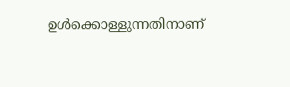ഉൾക്കൊള്ളുന്നതിനാണ്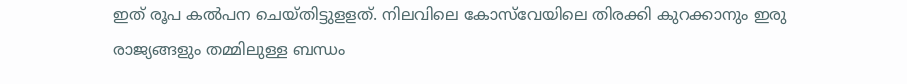ഇത് രൂപ കൽപന ചെയ്‌തിട്ടുളളത്. നിലവിലെ കോസ്‌വേയിലെ തിരക്കി കുറക്കാനും ഇരു രാജ്യങ്ങളും തമ്മിലുള്ള ബന്ധം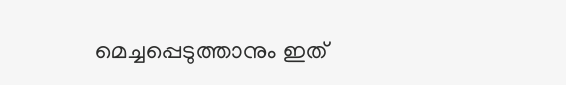മെച്ചപ്പെടുത്താനും ഇത്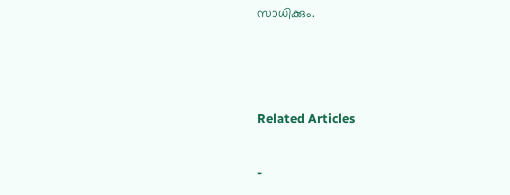സാധിക്കും.



Related Articles

-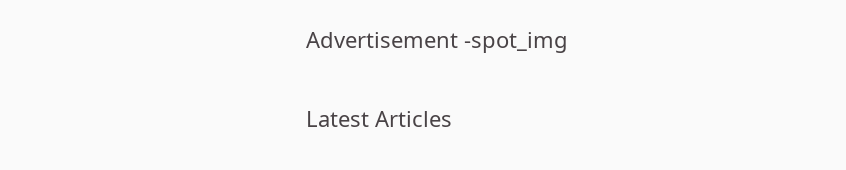Advertisement -spot_img

Latest Articles